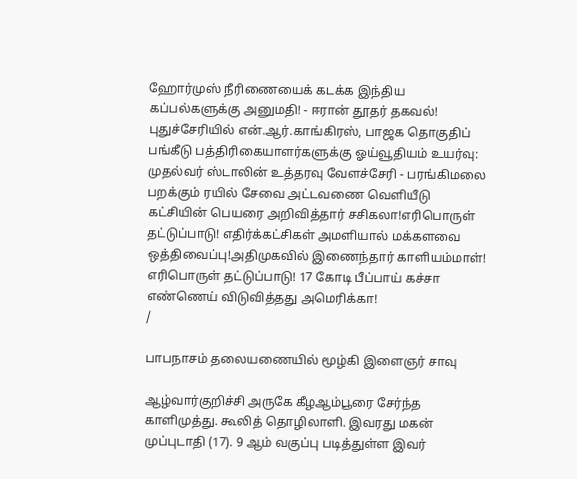ஹோர்முஸ் நீரிணையைக் கடக்க இந்திய கப்பல்களுக்கு அனுமதி! - ஈரான் தூதர் தகவல்! புதுச்சேரியில் என்.ஆர்.காங்கிரஸ், பாஜக தொகுதிப் பங்கீடு பத்திரிகையாளர்களுக்கு ஓய்வூதியம் உயர்வு: முதல்வர் ஸ்டாலின் உத்தரவு வேளச்சேரி - பரங்கிமலை பறக்கும் ரயில் சேவை அட்டவணை வெளியீடு கட்சியின் பெயரை அறிவித்தார் சசிகலா!எரிபொருள் தட்டுப்பாடு! எதிர்க்கட்சிகள் அமளியால் மக்களவை ஒத்திவைப்பு!அதிமுகவில் இணைந்தார் காளியம்மாள்! எரிபொருள் தட்டுப்பாடு! 17 கோடி பீப்பாய் கச்சா எண்ணெய் விடுவித்தது அமெரிக்கா!
/

பாபநாசம் தலையணையில் மூழ்கி இளைஞர் சாவு

ஆழ்வார்குறிச்சி அருகே கீழஆம்பூரை சேர்ந்த காளிமுத்து. கூலித் தொழிலாளி. இவரது மகன் முப்புடாதி (17). 9 ஆம் வகுப்பு படித்துள்ள இவர்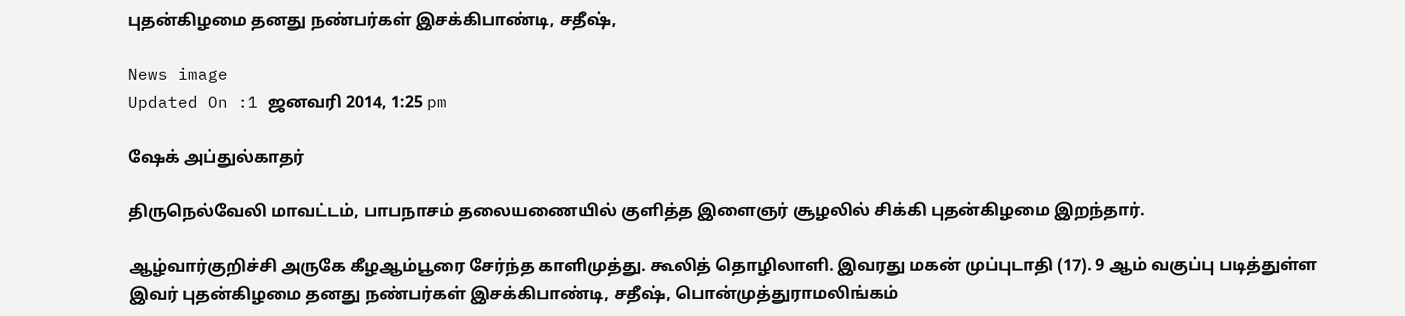புதன்கிழமை தனது நண்பர்கள் இசக்கிபாண்டி, சதீஷ்,

News image
Updated On :1 ஜனவரி 2014, 1:25 pm

ஷேக் அப்துல்காதர்

திருநெல்வேலி மாவட்டம், பாபநாசம் தலையணையில் குளித்த இளைஞர் சூழலில் சிக்கி புதன்கிழமை இறந்தார்.

ஆழ்வார்குறிச்சி அருகே கீழஆம்பூரை சேர்ந்த காளிமுத்து. கூலித் தொழிலாளி. இவரது மகன் முப்புடாதி (17). 9 ஆம் வகுப்பு படித்துள்ள இவர் புதன்கிழமை தனது நண்பர்கள் இசக்கிபாண்டி, சதீஷ், பொன்முத்துராமலிங்கம்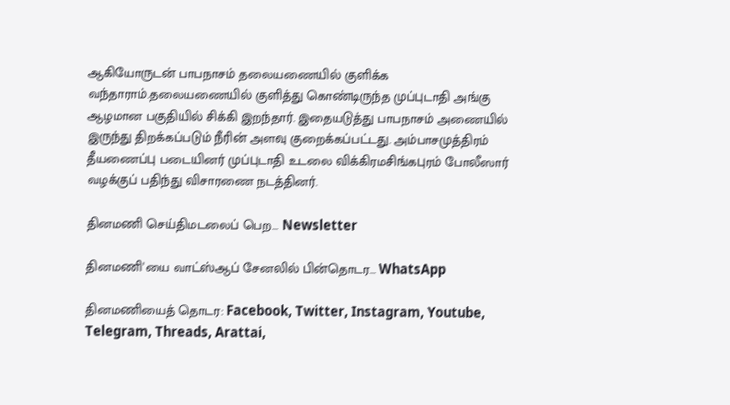ஆகியோருடன் பாபநாசம் தலையணையில் குளிக்க வந்தாராம்.தலையணையில் குளித்து கொண்டிருந்த முப்புடாதி அங்கு ஆழமான பகுதியில் சிக்கி இறந்தார். இதையடுத்து பாபநாசம் அணையில் இருந்து திறக்கப்படும் நீரின் அளவு குறைக்கப்பட்டது. அம்பாசமுத்திரம் தீயணைப்பு படையினர் முப்புடாதி உடலை விக்கிரமசிங்கபுரம் போலீஸார் வழக்குப் பதிந்து விசாரணை நடத்தினர்.

தினமணி செய்திமடலைப் பெற... Newsletter

தினமணி'யை வாட்ஸ்ஆப் சேனலில் பின்தொடர... WhatsApp

தினமணியைத் தொடர: Facebook, Twitter, Instagram, Youtube, Telegram, Threads, Arattai,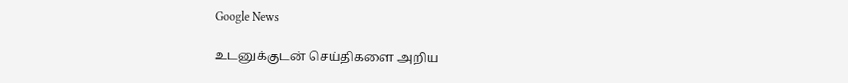Google News

உடனுக்குடன் செய்திகளை அறிய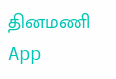தினமணி App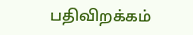பதிவிறக்கம்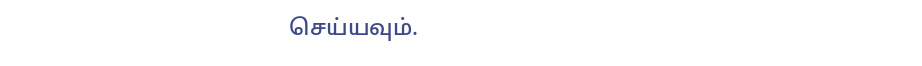செய்யவும்.